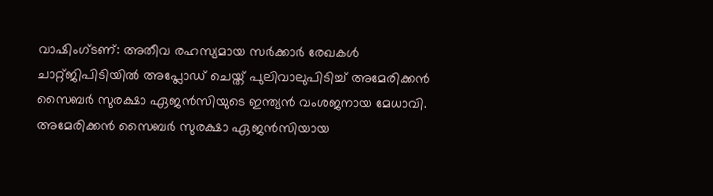വാഷിംഗ്ടണ്: അതീവ രഹസ്യമായ സർക്കാർ രേഖകൾ ചാറ്റ്ജിപിടിയിൽ അപ്ലോഡ് ചെയ്ത് പുലിവാലുപിടിച്ച് അമേരിക്കൻ സൈബർ സുരക്ഷാ ഏജൻസിയുടെ ഇന്ത്യൻ വംശജനായ മേധാവി. അമേരിക്കൻ സൈബർ സുരക്ഷാ ഏജൻസിയായ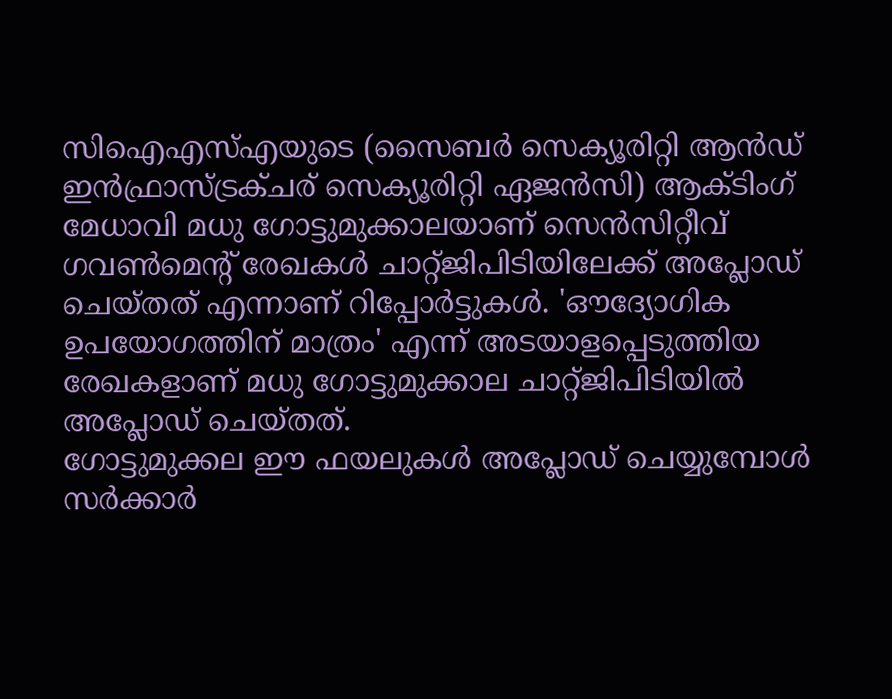സിഐഎസ്എയുടെ (സൈബർ സെക്യൂരിറ്റി ആൻഡ് ഇൻഫ്രാസ്ട്രക്ചര് സെക്യൂരിറ്റി ഏജൻസി) ആക്ടിംഗ് മേധാവി മധു ഗോട്ടുമുക്കാലയാണ് സെൻസിറ്റീവ് ഗവൺമെന്റ് രേഖകൾ ചാറ്റ്ജിപിടിയിലേക്ക് അപ്ലോഡ് ചെയ്തത് എന്നാണ് റിപ്പോർട്ടുകൾ. 'ഔദ്യോഗിക ഉപയോഗത്തിന് മാത്രം' എന്ന് അടയാളപ്പെടുത്തിയ രേഖകളാണ് മധു ഗോട്ടുമുക്കാല ചാറ്റ്ജിപിടിയിൽ അപ്ലോഡ് ചെയ്തത്.
ഗോട്ടുമുക്കല ഈ ഫയലുകൾ അപ്ലോഡ് ചെയ്യുമ്പോൾ സർക്കാർ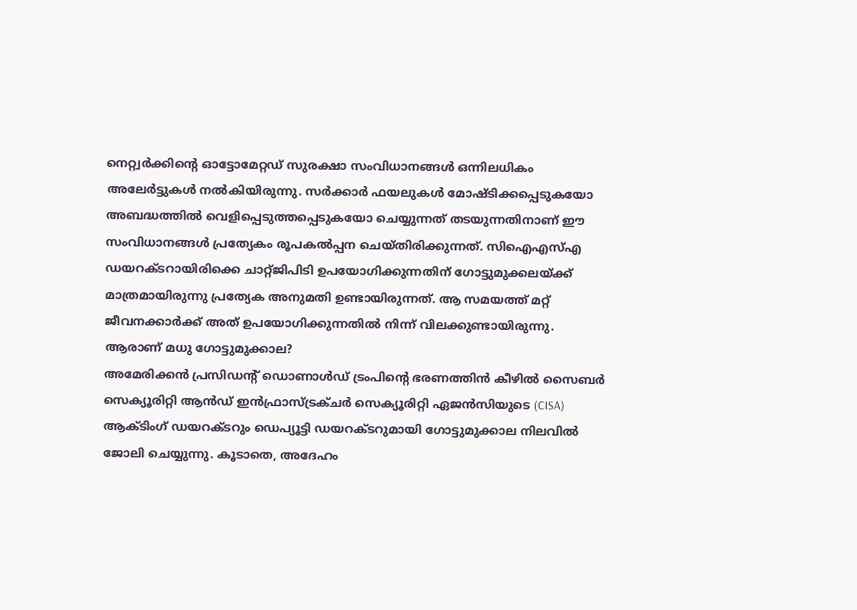നെറ്റ്വർക്കിന്റെ ഓട്ടോമേറ്റഡ് സുരക്ഷാ സംവിധാനങ്ങൾ ഒന്നിലധികം അലേർട്ടുകൾ നൽകിയിരുന്നു. സർക്കാർ ഫയലുകൾ മോഷ്ടിക്കപ്പെടുകയോ അബദ്ധത്തിൽ വെളിപ്പെടുത്തപ്പെടുകയോ ചെയ്യുന്നത് തടയുന്നതിനാണ് ഈ സംവിധാനങ്ങൾ പ്രത്യേകം രൂപകൽപ്പന ചെയ്തിരിക്കുന്നത്. സിഐഎസ്എ ഡയറക്ടറായിരിക്കെ ചാറ്റ്ജിപിടി ഉപയോഗിക്കുന്നതിന് ഗോട്ടുമുക്കലയ്ക്ക് മാത്രമായിരുന്നു പ്രത്യേക അനുമതി ഉണ്ടായിരുന്നത്. ആ സമയത്ത് മറ്റ് ജീവനക്കാർക്ക് അത് ഉപയോഗിക്കുന്നതിൽ നിന്ന് വിലക്കുണ്ടായിരുന്നു.
ആരാണ് മധു ഗോട്ടുമുക്കാല?
അമേരിക്കൻ പ്രസിഡന്റ് ഡൊണാൾഡ് ട്രംപിന്റെ ഭരണത്തിൻ കീഴിൽ സൈബർ സെക്യൂരിറ്റി ആൻഡ് ഇൻഫ്രാസ്ട്രക്ചർ സെക്യൂരിറ്റി ഏജൻസിയുടെ (CISA) ആക്ടിംഗ് ഡയറക്ടറും ഡെപ്യൂട്ടി ഡയറക്ടറുമായി ഗോട്ടുമുക്കാല നിലവിൽ ജോലി ചെയ്യുന്നു. കൂടാതെ, അദേഹം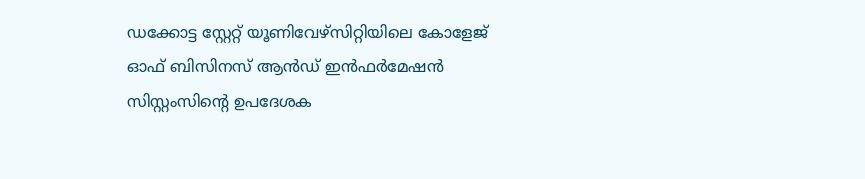ഡക്കോട്ട സ്റ്റേറ്റ് യൂണിവേഴ്സിറ്റിയിലെ കോളേജ് ഓഫ് ബിസിനസ് ആൻഡ് ഇൻഫർമേഷൻ സിസ്റ്റംസിന്റെ ഉപദേശക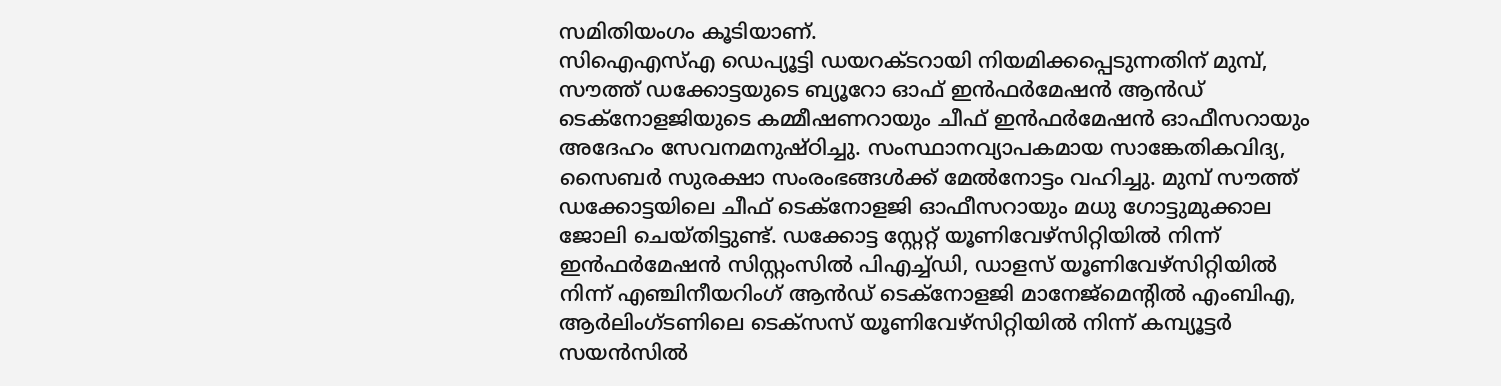സമിതിയംഗം കൂടിയാണ്.
സിഐഎസ്എ ഡെപ്യൂട്ടി ഡയറക്ടറായി നിയമിക്കപ്പെടുന്നതിന് മുമ്പ്, സൗത്ത് ഡക്കോട്ടയുടെ ബ്യൂറോ ഓഫ് ഇൻഫർമേഷൻ ആൻഡ് ടെക്നോളജിയുടെ കമ്മീഷണറായും ചീഫ് ഇൻഫർമേഷൻ ഓഫീസറായും അദേഹം സേവനമനുഷ്ഠിച്ചു. സംസ്ഥാനവ്യാപകമായ സാങ്കേതികവിദ്യ, സൈബർ സുരക്ഷാ സംരംഭങ്ങൾക്ക് മേൽനോട്ടം വഹിച്ചു. മുമ്പ് സൗത്ത് ഡക്കോട്ടയിലെ ചീഫ് ടെക്നോളജി ഓഫീസറായും മധു ഗോട്ടുമുക്കാല ജോലി ചെയ്തിട്ടുണ്ട്. ഡക്കോട്ട സ്റ്റേറ്റ് യൂണിവേഴ്സിറ്റിയിൽ നിന്ന് ഇൻഫർമേഷൻ സിസ്റ്റംസിൽ പിഎച്ച്ഡി, ഡാളസ് യൂണിവേഴ്സിറ്റിയിൽ നിന്ന് എഞ്ചിനീയറിംഗ് ആൻഡ് ടെക്നോളജി മാനേജ്മെന്റിൽ എംബിഎ, ആർലിംഗ്ടണിലെ ടെക്സസ് യൂണിവേഴ്സിറ്റിയിൽ നിന്ന് കമ്പ്യൂട്ടർ സയൻസിൽ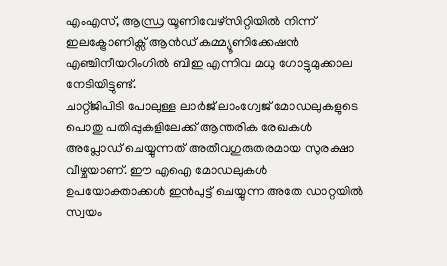എംഎസ്, ആന്ധ്ര യൂണിവേഴ്സിറ്റിയിൽ നിന്ന് ഇലക്ട്രോണിക്സ് ആൻഡ് കമ്മ്യൂണിക്കേഷൻ എഞ്ചിനീയറിംഗിൽ ബിഇ എന്നിവ മധു ഗോട്ടുമുക്കാല നേടിയിട്ടുണ്ട്.
ചാറ്റ്ജിപിടി പോലുള്ള ലാർജ് ലാംഗ്വേജ് മോഡലുകളുടെ പൊതു പതിപ്പുകളിലേക്ക് ആന്തരിക രേഖകൾ അപ്ലോഡ് ചെയ്യുന്നത് അതീവഗുരുതരമായ സുരക്ഷാ വീഴ്ചയാണ്. ഈ എഐ മോഡലുകൾ ഉപയോക്താക്കൾ ഇൻപുട്ട് ചെയ്യുന്ന അതേ ഡാറ്റയിൽ സ്വയം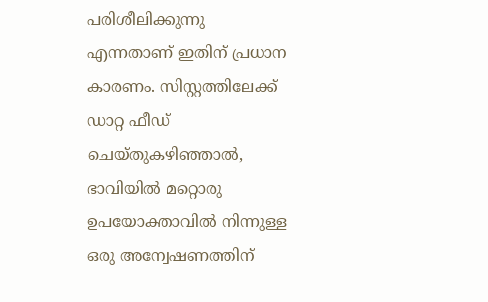പരിശീലിക്കുന്നു എന്നതാണ് ഇതിന് പ്രധാന കാരണം. സിസ്റ്റത്തിലേക്ക് ഡാറ്റ ഫീഡ് ചെയ്തുകഴിഞ്ഞാൽ, ഭാവിയിൽ മറ്റൊരു ഉപയോക്താവിൽ നിന്നുള്ള ഒരു അന്വേഷണത്തിന്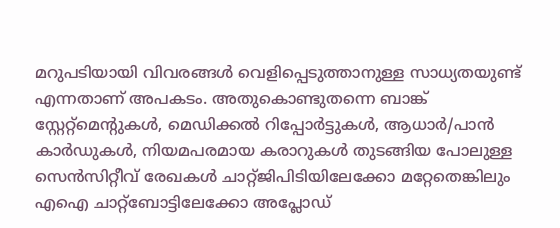മറുപടിയായി വിവരങ്ങൾ വെളിപ്പെടുത്താനുള്ള സാധ്യതയുണ്ട് എന്നതാണ് അപകടം. അതുകൊണ്ടുതന്നെ ബാങ്ക് സ്റ്റേറ്റ്മെന്റുകൾ, മെഡിക്കൽ റിപ്പോർട്ടുകൾ, ആധാർ/പാൻ കാർഡുകൾ, നിയമപരമായ കരാറുകൾ തുടങ്ങിയ പോലുള്ള സെൻസിറ്റീവ് രേഖകൾ ചാറ്റ്ജിപിടിയിലേക്കോ മറ്റേതെങ്കിലും എഐ ചാറ്റ്ബോട്ടിലേക്കോ അപ്ലോഡ്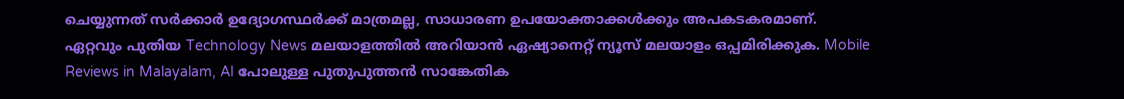ചെയ്യുന്നത് സർക്കാർ ഉദ്യോഗസ്ഥർക്ക് മാത്രമല്ല, സാധാരണ ഉപയോക്താക്കൾക്കും അപകടകരമാണ്.
ഏറ്റവും പുതിയ Technology News മലയാളത്തിൽ അറിയാൻ ഏഷ്യാനെറ്റ് ന്യൂസ് മലയാളം ഒപ്പമിരിക്കുക. Mobile Reviews in Malayalam, AI പോലുള്ള പുതുപുത്തൻ സാങ്കേതിക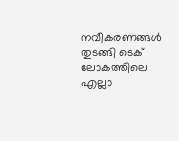നവീകരണങ്ങൾ തുടങ്ങി ടെക് ലോകത്തിലെ എല്ലാ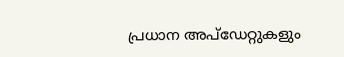പ്രധാന അപ്ഡേറ്റുകളും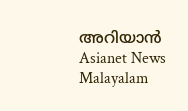അറിയാൻ Asianet News Malayalam